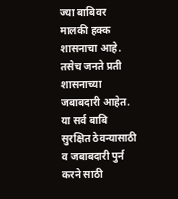ज्या बाबिवर मालकी हक्क शासनाचा आहे. तसेच जनते प्रती शासनाच्या जबाबदारी आहेत. या सर्व बाबि सुरक्षित ठेवन्यासाठी व जबाबदारी पुर्न करने साठी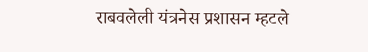राबवलेली यंत्रनेस प्रशासन म्हटले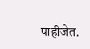पाहीजेत.